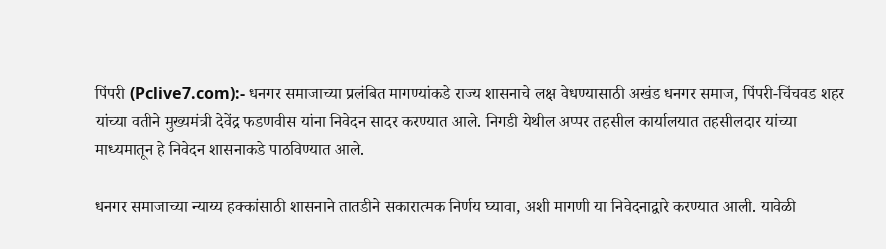पिंपरी (Pclive7.com):- धनगर समाजाच्या प्रलंबित मागण्यांकडे राज्य शासनाचे लक्ष वेधण्यासाठी अखंड धनगर समाज, पिंपरी-चिंचवड शहर यांच्या वतीने मुख्यमंत्री देवेंद्र फडणवीस यांना निवेदन सादर करण्यात आले. निगडी येथील अप्पर तहसील कार्यालयात तहसीलदार यांच्या माध्यमातून हे निवेदन शासनाकडे पाठविण्यात आले.

धनगर समाजाच्या न्याय्य हक्कांसाठी शासनाने तातडीने सकारात्मक निर्णय घ्यावा, अशी मागणी या निवेदनाद्वारे करण्यात आली. यावेळी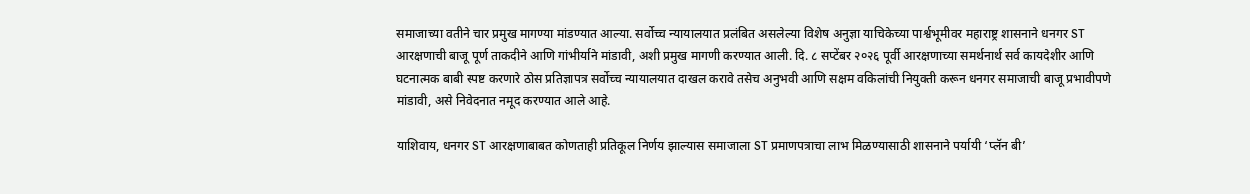समाजाच्या वतीने चार प्रमुख मागण्या मांडण्यात आल्या. सर्वोच्च न्यायालयात प्रलंबित असलेल्या विशेष अनुज्ञा याचिकेच्या पार्श्वभूमीवर महाराष्ट्र शासनाने धनगर ST आरक्षणाची बाजू पूर्ण ताकदीने आणि गांभीर्याने मांडावी, अशी प्रमुख मागणी करण्यात आली. दि. ८ सप्टेंबर २०२६ पूर्वी आरक्षणाच्या समर्थनार्थ सर्व कायदेशीर आणि घटनात्मक बाबी स्पष्ट करणारे ठोस प्रतिज्ञापत्र सर्वोच्च न्यायालयात दाखल करावे तसेच अनुभवी आणि सक्षम वकिलांची नियुक्ती करून धनगर समाजाची बाजू प्रभावीपणे मांडावी, असे निवेदनात नमूद करण्यात आले आहे.

याशिवाय, धनगर ST आरक्षणाबाबत कोणताही प्रतिकूल निर्णय झाल्यास समाजाला ST प्रमाणपत्राचा लाभ मिळण्यासाठी शासनाने पर्यायी ‘प्लॅन बी’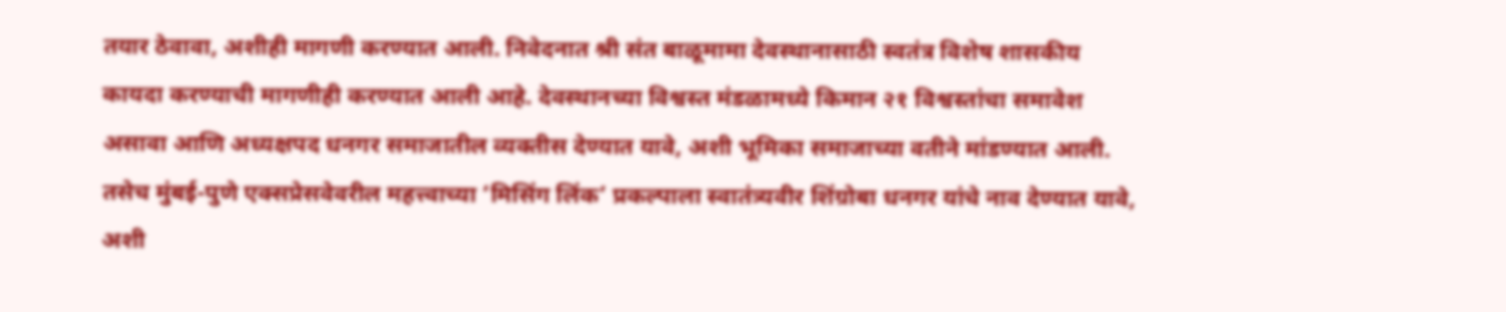तयार ठेवावा, अशीही मागणी करण्यात आली. निवेदनात श्री संत बाळूमामा देवस्थानासाठी स्वतंत्र विशेष शासकीय कायदा करण्याची मागणीही करण्यात आली आहे. देवस्थानच्या विश्वस्त मंडळामध्ये किमान २१ विश्वस्तांचा समावेश असावा आणि अध्यक्षपद धनगर समाजातील व्यक्तीस देण्यात यावे, अशी भूमिका समाजाच्या वतीने मांडण्यात आली.
तसेच मुंबई-पुणे एक्सप्रेसवेवरील महत्त्वाच्या ‘मिसिंग लिंक’ प्रकल्पाला स्वातंत्र्यवीर शिंग्रोबा धनगर यांचे नाव देण्यात यावे, अशी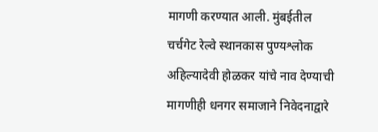मागणी करण्यात आली. मुंबईतील चर्चगेट रेल्वे स्थानकास पुण्यश्लोक अहिल्यादेवी होळकर यांचे नाव देण्याची मागणीही धनगर समाजाने निवेदनाद्वारे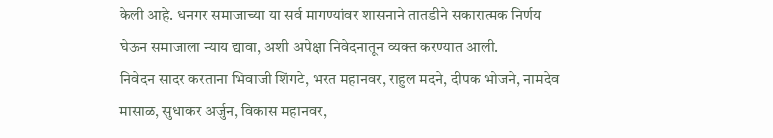केली आहे. धनगर समाजाच्या या सर्व मागण्यांवर शासनाने तातडीने सकारात्मक निर्णय घेऊन समाजाला न्याय द्यावा, अशी अपेक्षा निवेदनातून व्यक्त करण्यात आली.
निवेदन सादर करताना भिवाजी शिंगटे, भरत महानवर, राहुल मदने, दीपक भोजने, नामदेव मासाळ, सुधाकर अर्जुन, विकास महानवर,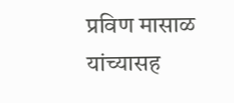प्रविण मासाळ यांच्यासह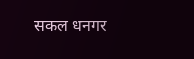सकल धनगर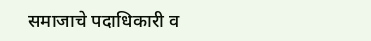समाजाचे पदाधिकारी व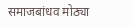समाजबांधव मोठ्या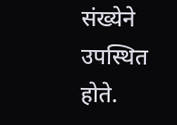संख्येने उपस्थित होते.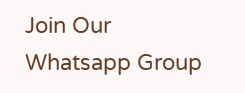Join Our Whatsapp Group